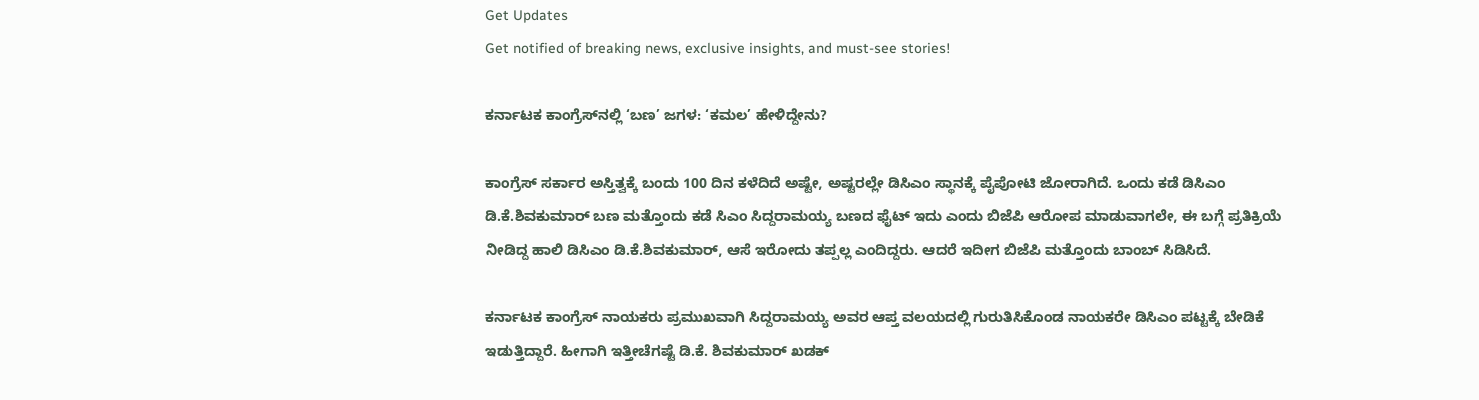Get Updates
Get notified of breaking news, exclusive insights, and must-see stories!

ಕರ್ನಾಟಕ ಕಾಂಗ್ರೆಸ್‌ನಲ್ಲಿ ‘ಬಣ’ ಜಗಳ: ‘ಕಮಲ’ ಹೇಳಿದ್ದೇನು?

ಕಾಂಗ್ರೆಸ್ ಸರ್ಕಾರ ಅಸ್ತಿತ್ವಕ್ಕೆ ಬಂದು 100 ದಿನ ಕಳೆದಿದೆ ಅಷ್ಟೇ, ಅಷ್ಟರಲ್ಲೇ ಡಿಸಿಎಂ ಸ್ಥಾನಕ್ಕೆ ಪೈಪೋಟಿ ಜೋರಾಗಿದೆ. ಒಂದು ಕಡೆ ಡಿಸಿಎಂ ಡಿ.ಕೆ.ಶಿವಕುಮಾರ್ ಬಣ ಮತ್ತೊಂದು ಕಡೆ ಸಿಎಂ ಸಿದ್ದರಾಮಯ್ಯ ಬಣದ ಫೈಟ್ ಇದು ಎಂದು ಬಿಜೆಪಿ ಆರೋಪ ಮಾಡುವಾಗಲೇ, ಈ ಬಗ್ಗೆ ಪ್ರತಿಕ್ರಿಯೆ ನೀಡಿದ್ದ ಹಾಲಿ ಡಿಸಿಎಂ ಡಿ.ಕೆ.ಶಿವಕುಮಾರ್, ಆಸೆ ಇರೋದು ತಪ್ಪಲ್ಲ ಎಂದಿದ್ದರು. ಆದರೆ ಇದೀಗ ಬಿಜೆಪಿ ಮತ್ತೊಂದು ಬಾಂಬ್ ಸಿಡಿಸಿದೆ.

ಕರ್ನಾಟಕ ಕಾಂಗ್ರೆಸ್ ನಾಯಕರು ಪ್ರಮುಖವಾಗಿ ಸಿದ್ದರಾಮಯ್ಯ ಅವರ ಆಪ್ತ ವಲಯದಲ್ಲಿ ಗುರುತಿಸಿಕೊಂಡ ನಾಯಕರೇ ಡಿಸಿಎಂ ಪಟ್ಟಕ್ಕೆ ಬೇಡಿಕೆ ಇಡುತ್ತಿದ್ದಾರೆ. ಹೀಗಾಗಿ ಇತ್ತೀಚೆಗಷ್ಟೆ ಡಿ.ಕೆ. ಶಿವಕುಮಾರ್ ಖಡಕ್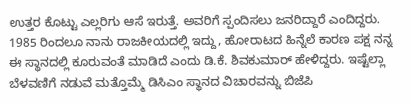ಉತ್ತರ ಕೊಟ್ಟು ಎಲ್ಲರಿಗು ಆಸೆ ಇರುತ್ತೆ. ಅವರಿಗೆ ಸ್ಪಂದಿಸಲು ಜನರಿದ್ದಾರೆ ಎಂದಿದ್ದರು. 1985 ರಿಂದಲೂ ನಾನು ರಾಜಕೀಯದಲ್ಲಿ ಇದ್ದು, ಹೋರಾಟದ ಹಿನ್ನೆಲೆ ಕಾರಣ ಪಕ್ಷ ನನ್ನ ಈ ಸ್ಥಾನದಲ್ಲಿ ಕೂರುವಂತೆ ಮಾಡಿದೆ ಎಂದು ಡಿ.ಕೆ. ಶಿವಕುಮಾರ್ ಹೇಳಿದ್ದರು. ಇಷ್ಟೆಲ್ಲಾ ಬೆಳವಣಿಗೆ ನಡುವೆ ಮತ್ತೊಮ್ಮೆ ಡಿಸಿಎಂ ಸ್ಥಾನದ ವಿಚಾರವನ್ನು ಬಿಜೆಪಿ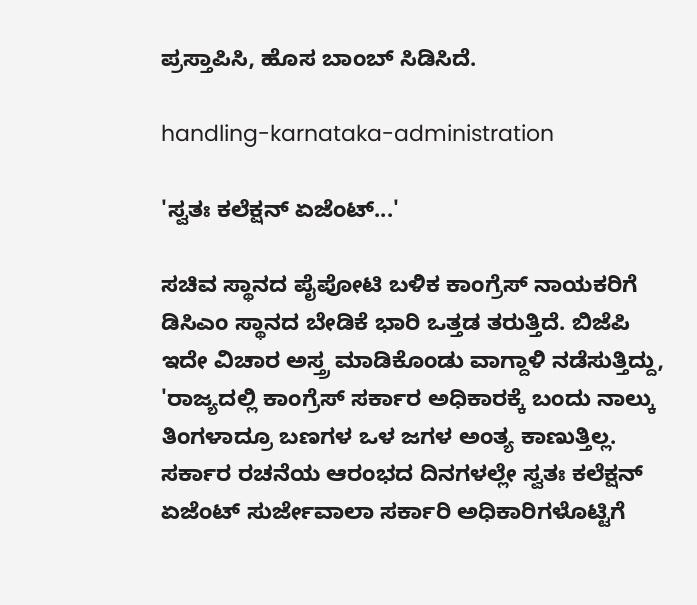ಪ್ರಸ್ತಾಪಿಸಿ, ಹೊಸ ಬಾಂಬ್ ಸಿಡಿಸಿದೆ.

handling-karnataka-administration

'ಸ್ವತಃ ಕಲೆಕ್ಷನ್ ಏಜೆಂಟ್...'

ಸಚಿವ ಸ್ಥಾನದ ಪೈಪೋಟಿ ಬಳಿಕ ಕಾಂಗ್ರೆಸ್ ನಾಯಕರಿಗೆ ಡಿಸಿಎಂ ಸ್ಥಾನದ ಬೇಡಿಕೆ ಭಾರಿ ಒತ್ತಡ ತರುತ್ತಿದೆ. ಬಿಜೆಪಿ ಇದೇ ವಿಚಾರ ಅಸ್ತ್ರ ಮಾಡಿಕೊಂಡು ವಾಗ್ದಾಳಿ ನಡೆಸುತ್ತಿದ್ದು, 'ರಾಜ್ಯದಲ್ಲಿ ಕಾಂಗ್ರೆಸ್ ಸರ್ಕಾರ ಅಧಿಕಾರಕ್ಕೆ ಬಂದು ನಾಲ್ಕು ತಿಂಗಳಾದ್ರೂ ಬಣಗಳ ಒಳ ಜಗಳ ಅಂತ್ಯ ಕಾಣುತ್ತಿಲ್ಲ. ಸರ್ಕಾರ ರಚನೆಯ ಆರಂಭದ ದಿನಗಳಲ್ಲೇ ಸ್ವತಃ ಕಲೆಕ್ಷನ್ ಏಜೆಂಟ್ ಸುರ್ಜೇವಾಲಾ ಸರ್ಕಾರಿ ಅಧಿಕಾರಿಗಳೊಟ್ಟಿಗೆ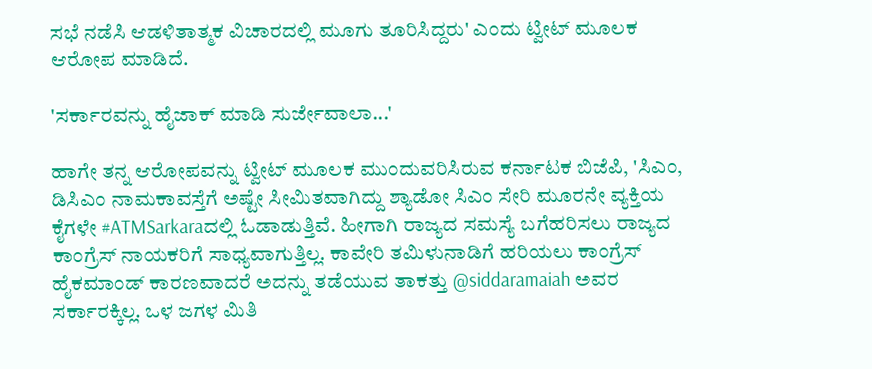ಸಭೆ ನಡೆಸಿ ಆಡಳಿತಾತ್ಮಕ ವಿಚಾರದಲ್ಲಿ ಮೂಗು ತೂರಿಸಿದ್ದರು' ಎಂದು ಟ್ವೀಟ್ ಮೂಲಕ ಆರೋಪ ಮಾಡಿದೆ.

'ಸರ್ಕಾರವನ್ನು ಹೈಜಾಕ್ ಮಾಡಿ ಸುರ್ಜೇವಾಲಾ...'

ಹಾಗೇ ತನ್ನ ಆರೋಪವನ್ನು ಟ್ವೀಟ್ ಮೂಲಕ ಮುಂದುವರಿಸಿರುವ ಕರ್ನಾಟಕ ಬಿಜೆಪಿ, 'ಸಿಎಂ, ಡಿಸಿಎಂ ನಾಮಕಾವಸ್ತೆಗೆ ಅಷ್ಟೇ ಸೀಮಿತವಾಗಿದ್ದು ಶ್ಯಾಡೋ ಸಿಎಂ ಸೇರಿ ಮೂರನೇ ವ್ಯಕ್ತಿಯ ಕೈಗಳೇ #ATMSarkaraದಲ್ಲಿ ಓಡಾಡುತ್ತಿವೆ. ಹೀಗಾಗಿ ರಾಜ್ಯದ ಸಮಸ್ಯೆ ಬಗೆಹರಿಸಲು ರಾಜ್ಯದ ಕಾಂಗ್ರೆಸ್ ನಾಯಕರಿಗೆ ಸಾಧ್ಯವಾಗುತ್ತಿಲ್ಲ. ಕಾವೇರಿ ತಮಿಳುನಾಡಿಗೆ ಹರಿಯಲು ಕಾಂಗ್ರೆಸ್ ಹೈಕಮಾಂಡ್ ಕಾರಣವಾದರೆ ಅದನ್ನು ತಡೆಯುವ ತಾಕತ್ತು @siddaramaiah ಅವರ ಸರ್ಕಾರಕ್ಕಿಲ್ಲ. ಒಳ ಜಗಳ‌ ಮಿತಿ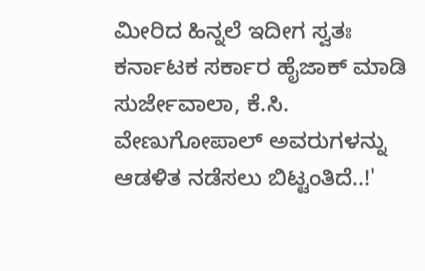ಮೀರಿದ ‌ಹಿನ್ನಲೆ ಇದೀಗ ಸ್ವತಃ ಕರ್ನಾಟಕ ಸರ್ಕಾರ ಹೈಜಾಕ್ ಮಾಡಿ ಸುರ್ಜೇವಾಲಾ, ಕೆ.ಸಿ. ವೇಣುಗೋಪಾಲ್ ಅವರುಗಳನ್ನು ಆಡಳಿತ ನಡೆಸಲು ಬಿಟ್ಟಂತಿದೆ..!'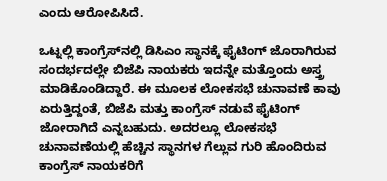ಎಂದು ಆರೋಪಿಸಿದೆ.

ಒಟ್ನಲ್ಲಿ ಕಾಂಗ್ರೆಸ್‌ನಲ್ಲಿ ಡಿಸಿಎಂ ಸ್ಥಾನಕ್ಕೆ ಫೈಟಿಂಗ್ ಜೊರಾಗಿರುವ ಸಂದರ್ಭದಲ್ಲೇ ಬಿಜೆಪಿ ನಾಯಕರು ಇದನ್ನೇ ಮತ್ತೊಂದು ಅಸ್ತ್ರ ಮಾಡಿಕೊಂಡಿದ್ದಾರೆ. ಈ ಮೂಲಕ ಲೋಕಸಭೆ ಚುನಾವಣೆ ಕಾವು ಏರುತ್ತಿದ್ದಂತೆ, ಬಿಜೆಪಿ ಮತ್ತು ಕಾಂಗ್ರೆಸ್ ನಡುವೆ ಫೈಟಿಂಗ್ ಜೋರಾಗಿದೆ ಎನ್ನಬಹುದು. ಅದರಲ್ಲೂ ಲೋಕಸಭೆ ಚುನಾವಣೆಯಲ್ಲಿ ಹೆಚ್ಚಿನ ಸ್ಥಾನಗಳ ಗೆಲ್ಲುವ ಗುರಿ ಹೊಂದಿರುವ ಕಾಂಗ್ರೆಸ್ ನಾಯಕರಿಗೆ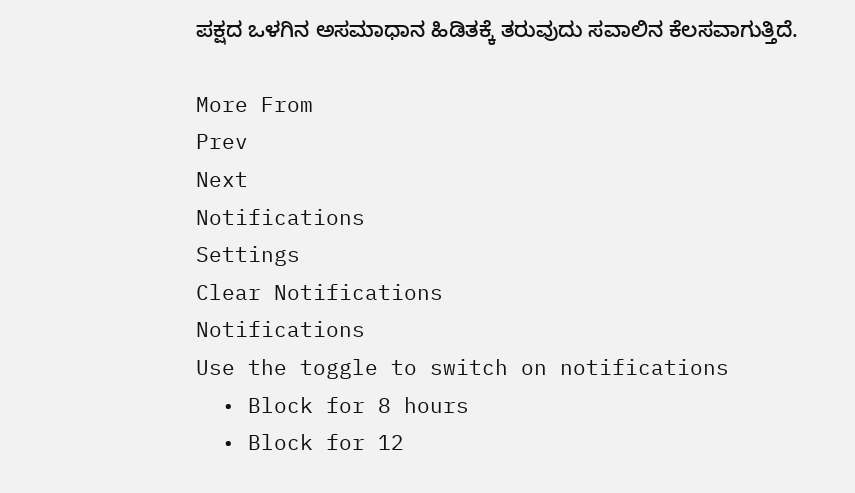ಪಕ್ಷದ ಒಳಗಿನ ಅಸಮಾಧಾನ ಹಿಡಿತಕ್ಕೆ ತರುವುದು ಸವಾಲಿನ ಕೆಲಸವಾಗುತ್ತಿದೆ.

More From
Prev
Next
Notifications
Settings
Clear Notifications
Notifications
Use the toggle to switch on notifications
  • Block for 8 hours
  • Block for 12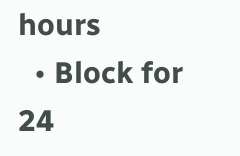hours
  • Block for 24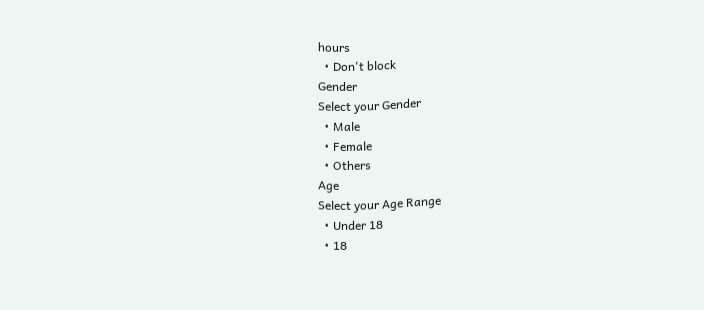hours
  • Don't block
Gender
Select your Gender
  • Male
  • Female
  • Others
Age
Select your Age Range
  • Under 18
  • 18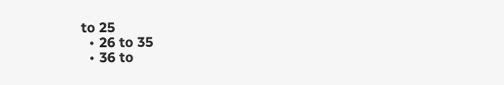to 25
  • 26 to 35
  • 36 to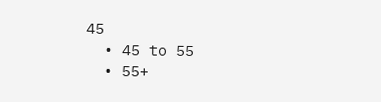45
  • 45 to 55
  • 55+